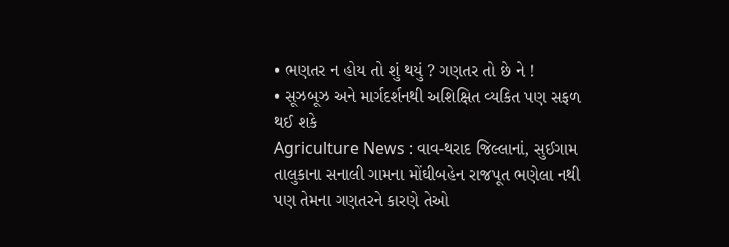• ભણતર ન હોય તો શું થયું ? ગણતર તો છે ને !
• સૂઝબૂઝ અને માર્ગદર્શનથી અશિક્ષિત વ્યકિત પણ સફળ થઈ શકે
Agriculture News : વાવ-થરાદ જિલ્લાનાં, સુઈગામ તાલુકાના સનાલી ગામના મોંઘીબહેન રાજપૂત ભણેલા નથી પણ તેમના ગણતરને કારણે તેઓ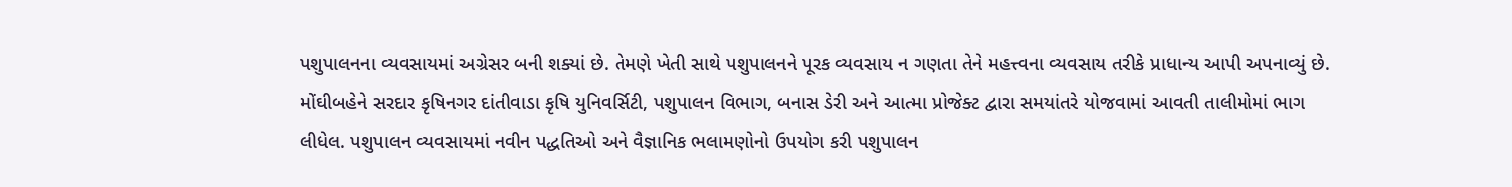પશુપાલનના વ્યવસાયમાં અગ્રેસર બની શક્યાં છે. તેમણે ખેતી સાથે પશુપાલનને પૂરક વ્યવસાય ન ગણતા તેને મહત્ત્વના વ્યવસાય તરીકે પ્રાધાન્ય આપી અપનાવ્યું છે.
મોંઘીબહેને સરદાર કૃષિનગર દાંતીવાડા કૃષિ યુનિવર્સિટી, પશુપાલન વિભાગ, બનાસ ડેરી અને આત્મા પ્રોજેક્ટ દ્વારા સમયાંતરે યોજવામાં આવતી તાલીમોમાં ભાગ લીધેલ. પશુપાલન વ્યવસાયમાં નવીન પદ્ધતિઓ અને વૈજ્ઞાનિક ભલામણોનો ઉપયોગ કરી પશુપાલન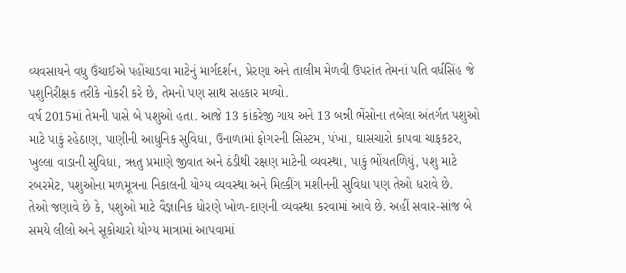વ્યવસાયને વધુ ઉંચાઈએ પહોંચાડવા માટેનું માર્ગદર્શન, પ્રેરણા અને તાલીમ મેળવી ઉપરાંત તેમનાં પતિ વર્ધસિંહ જે પશુનિરીક્ષક તરીકે નોકરી કરે છે, તેમનો પણ સાથ સહકાર મળ્યો.
વર્ષ 2015માં તેમની પાસે બે પશુઓ હતા. આજે 13 કાંકરેજી ગાય અને 13 બન્ની ભેંસોના તબેલા અંતર્ગત પશુઓ માટે પાકું રહેઠાણ, પાણીની આધુનિક સુવિધા, ઉનાળામાં ફોગરની સિસ્ટમ, પંખા, ઘાસચારો કાપવા ચાફકટર, ખુલ્લા વાડાની સુવિધા, ૠતુ પ્રમાણે જીવાત અને ઠંડીથી રક્ષણ માટેની વ્યવસ્થા, પાકું ભોંયતળિયું, પશુ માટે રબરમેટ, પશુઓના મળમૂત્રના નિકાલની યોગ્ય વ્યવસ્થા અને મિલ્કીંગ મશીનની સુવિધા પણ તેઓ ધરાવે છે.
તેઓ જણાવે છે કે, પશુઓ માટે વૈજ્ઞાનિક ધોરણે ખોળ-દાણની વ્યવસ્થા કરવામાં આવે છે. અહીં સવાર-સાંજ બે સમયે લીલો અને સૂકોચારો યોગ્ય માત્રામાં આપવામાં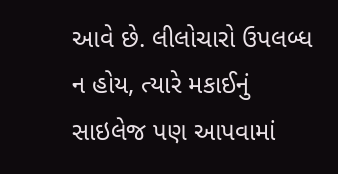આવે છે. લીલોચારો ઉપલબ્ધ ન હોય, ત્યારે મકાઈનું સાઇલેજ પણ આપવામાં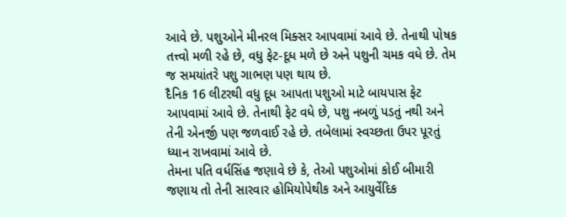આવે છે. પશુઓને મીનરલ મિક્સર આપવામાં આવે છે. તેનાથી પોષક તત્ત્વો મળી રહે છે, વધુ ફેટ-દૂધ મળે છે અને પશુની ચમક વધે છે. તેમ જ સમયાંતરે પશુ ગાભણ પણ થાય છે.
દૈનિક 16 લીટરથી વધુ દૂધ આપતા પશુઓ માટે બાયપાસ ફેટ આપવામાં આવે છે. તેનાથી ફેટ વધે છે, પશુ નબળું પડતું નથી અને તેની એનર્જી પણ જળવાઈ રહે છે. તબેલામાં સ્વચ્છતા ઉપર પૂરતું ધ્યાન રાખવામાં આવે છે.
તેમના પતિ વર્ધસિંહ જણાવે છે કે, તેઓ પશુઓમાં કોઈ બીમારી જણાય તો તેની સારવાર હોમિયોપેથીક અને આયુર્વેદિક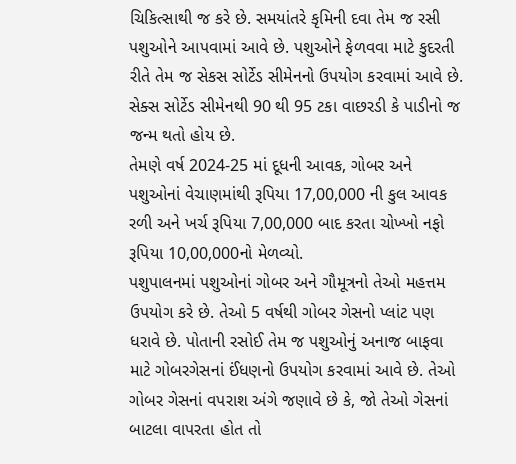ચિકિત્સાથી જ કરે છે. સમયાંતરે કૃમિની દવા તેમ જ રસી પશુઓને આપવામાં આવે છે. પશુઓને ફેળવવા માટે કુદરતી રીતે તેમ જ સેકસ સોર્ટેડ સીમેનનો ઉપયોગ કરવામાં આવે છે. સેક્સ સોર્ટેડ સીમેનથી 90 થી 95 ટકા વાછરડી કે પાડીનો જ જન્મ થતો હોય છે.
તેમણે વર્ષ 2024-25 માં દૂધની આવક, ગોબર અને પશુઓનાં વેચાણમાંથી રૂપિયા 17,00,000 ની કુલ આવક રળી અને ખર્ચ રૂપિયા 7,00,000 બાદ કરતા ચોખ્ખો નફો રૂપિયા 10,00,000નો મેળવ્યો.
પશુપાલનમાં પશુઓનાં ગોબર અને ગૌમૂત્રનો તેઓ મહત્તમ ઉપયોગ કરે છે. તેઓ 5 વર્ષથી ગોબર ગેસનો પ્લાંટ પણ ધરાવે છે. પોતાની રસોઈ તેમ જ પશુઓનું અનાજ બાફવા માટે ગોબરગેસનાં ઈંધણનો ઉપયોગ કરવામાં આવે છે. તેઓ ગોબર ગેસનાં વપરાશ અંગે જણાવે છે કે, જો તેઓ ગેસનાં બાટલા વાપરતા હોત તો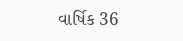વાર્ષિક 36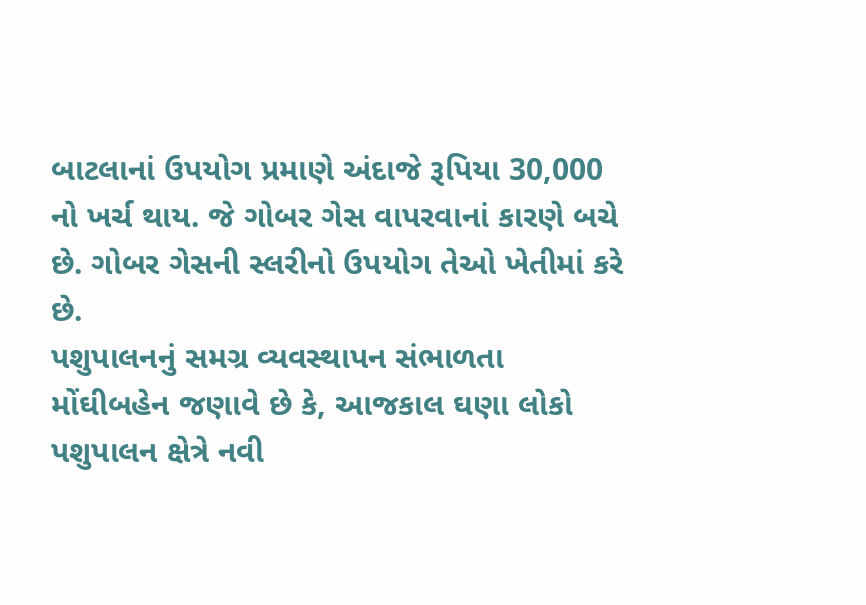બાટલાનાં ઉપયોગ પ્રમાણે અંદાજે રૂપિયા 30,000 નો ખર્ચ થાય. જે ગોબર ગેસ વાપરવાનાં કારણે બચે છે. ગોબર ગેસની સ્લરીનો ઉપયોગ તેઓ ખેતીમાં કરે છે.
પશુપાલનનું સમગ્ર વ્યવસ્થાપન સંભાળતા મોંઘીબહેન જણાવે છે કે, આજકાલ ઘણા લોકો પશુપાલન ક્ષેત્રે નવી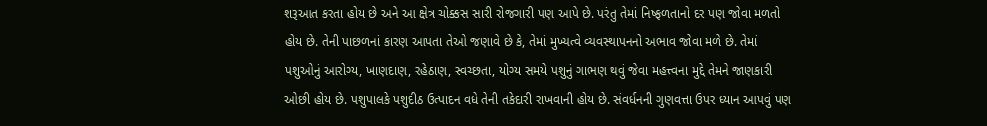શરૂઆત કરતા હોય છે અને આ ક્ષેત્ર ચોક્કસ સારી રોજગારી પણ આપે છે. પરંતુ તેમાં નિષ્ફળતાનો દર પણ જોવા મળતો હોય છે. તેની પાછળનાં કારણ આપતા તેઓ જણાવે છે કે, તેમાં મુખ્યત્વે વ્યવસ્થાપનનો અભાવ જોવા મળે છે. તેમાં પશુઓનું આરોગ્ય, ખાણદાણ, રહેઠાણ, સ્વચ્છતા, યોગ્ય સમયે પશુનું ગાભણ થવું જેવા મહત્ત્વના મુદ્દે તેમને જાણકારી ઓછી હોય છે. પશુપાલકે પશુદીઠ ઉત્પાદન વધે તેની તકેદારી રાખવાની હોય છે. સંવર્ધનની ગુણવત્તા ઉપર ધ્યાન આપવું પણ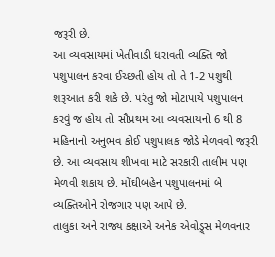જરૂરી છે.
આ વ્યવસાયમાં ખેતીવાડી ધરાવતી વ્યક્તિ જો પશુપાલન કરવા ઈચ્છતી હોય તો તે 1-2 પશુથી શરૂઆત કરી શકે છે. પરંતુ જો મોટાપાયે પશુપાલન કરવું જ હોય તો સૌપ્રથમ આ વ્યવસાયનો 6 થી 8 મહિનાનો અનુભવ કોઈ પશુપાલક જોડે મેળવવો જરૂરી છે. આ વ્યવસાય શીખવા માટે સરકારી તાલીમ પણ મેળવી શકાય છે. મોંઘીબહેન પશુપાલનમાં બે વ્યક્તિઓને રોજગાર પણ આપે છે.
તાલુકા અને રાજ્ય કક્ષાએ અનેક એવોડ્ર્સ મેળવનાર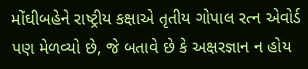મોંઘીબહેને રાષ્ટ્રીય કક્ષાએ તૃતીય ગોપાલ રત્ન એવોર્ડ પણ મેળવ્યો છે, જે બતાવે છે કે અક્ષરજ્ઞાન ન હોય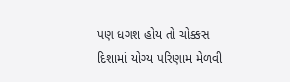પણ ધગશ હોય તો ચોક્કસ દિશામાં યોગ્ય પરિણામ મેળવી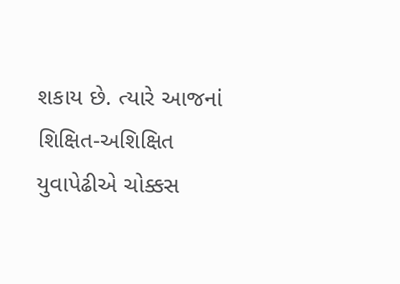શકાય છે. ત્યારે આજનાં શિક્ષિત-અશિક્ષિત યુવાપેઢીએ ચોક્કસ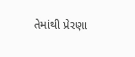તેમાંથી પ્રેરણા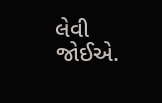લેવી જોઈએ.